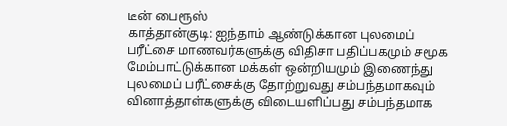டீன் பைரூஸ்
காத்தான்குடி: ஐந்தாம் ஆண்டுக்கான புலமைப் பரீட்சை மாணவர்களுக்கு விதிசா பதிப்பகமும் சமூக மேம்பாட்டுக்கான மக்கள் ஒன்றியமும் இணைந்து புலமைப் பரீட்சைக்கு தோற்றுவது சம்பந்தமாகவும் வினாத்தாள்களுக்கு விடையளிப்பது சம்பந்தமாக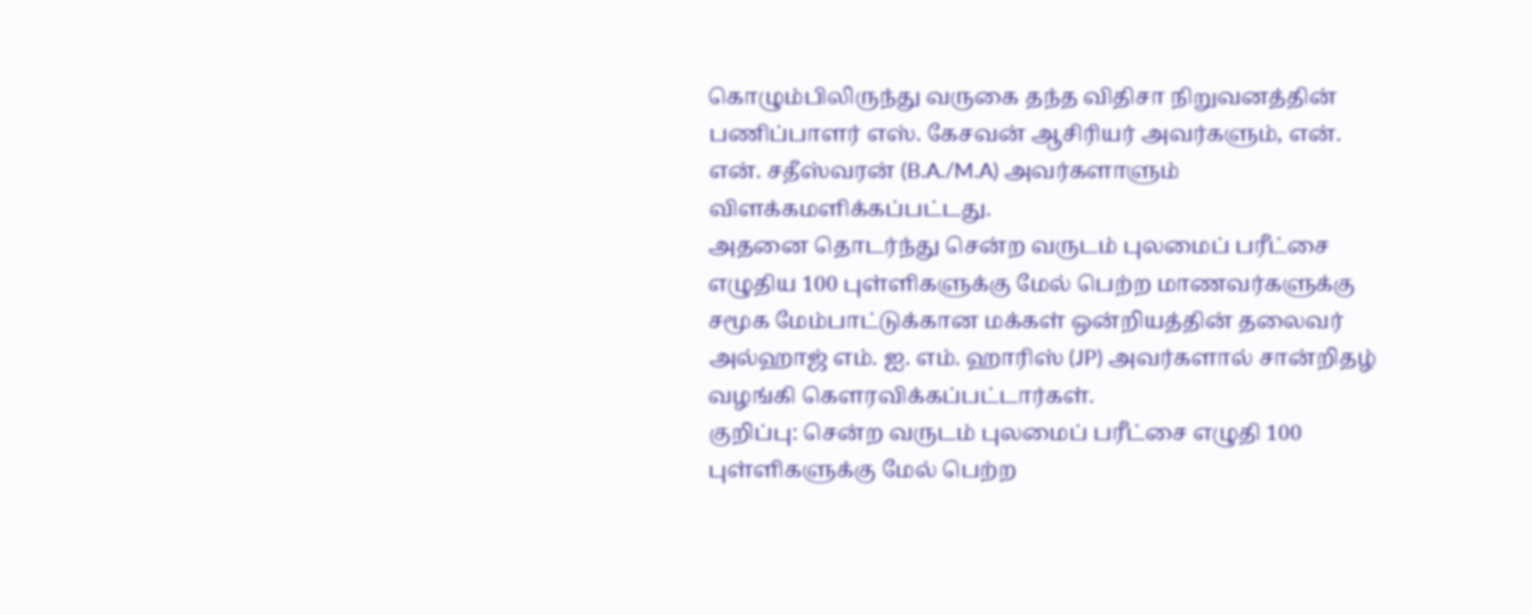கொழும்பிலிருந்து வருகை தந்த விதிசா நிறுவனத்தின் பணிப்பாளர் எஸ். கேசவன் ஆசிரியர் அவர்களும், என். என். சதீஸ்வரன் (B.A./M.A) அவர்களாளும் விளக்கமளிக்கப்பட்டது.
அதனை தொடர்ந்து சென்ற வருடம் புலமைப் பரீட்சை எழுதிய 100 புள்ளிகளுக்கு மேல் பெற்ற மாணவர்களுக்கு சமூக மேம்பாட்டுக்கான மக்கள் ஒன்றியத்தின் தலைவர் அல்ஹாஜ் எம். ஐ. எம். ஹாரிஸ் (JP) அவர்களால் சான்றிதழ் வழங்கி கௌரவிக்கப்பட்டார்கள்.
குறிப்பு: சென்ற வருடம் புலமைப் பரீட்சை எழுதி 100 புள்ளிகளுக்கு மேல் பெற்ற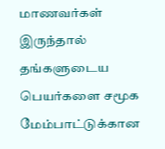மாணவர்கள் இருந்தால் தங்களுடைய பெயர்களை சமூக மேம்பாட்டுக்கான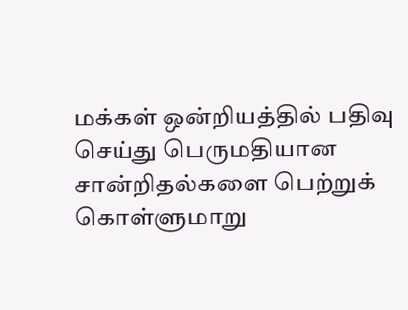மக்கள் ஒன்றியத்தில் பதிவு செய்து பெருமதியான சான்றிதல்களை பெற்றுக் கொள்ளுமாறு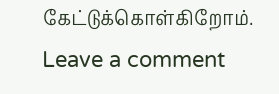கேட்டுக்கொள்கிறோம்.
Leave a comment